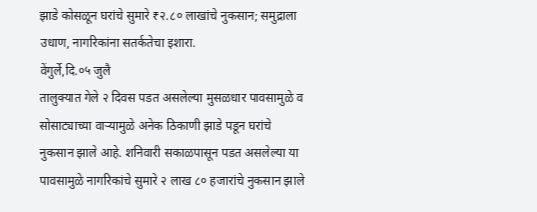झाडे कोसळून घरांचे सुमारे ₹२.८० लाखांचे नुकसान; समुद्राला उधाण, नागरिकांना सतर्कतेचा इशारा.
वेंगुर्ले,दि.०५ जुलै
तालुक्यात गेले २ दिवस पडत असलेल्या मुसळधार पावसामुळे व सोसाट्याच्या वाऱ्यामुळे अनेक ठिकाणी झाडे पडून घरांचे नुकसान झाले आहे. शनिवारी सकाळपासून पडत असलेल्या या पावसामुळे नागरिकांचे सुमारे २ लाख ८० हजारांचे नुकसान झाले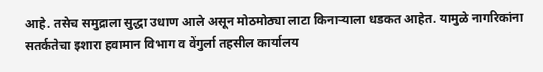आहे. तसेच समुद्राला सुद्धा उधाण आले असून मोठमोठ्या लाटा किनाऱ्याला धडकत आहेत. यामुळे नागरिकांना सतर्कतेचा इशारा हवामान विभाग व वेंगुर्ला तहसील कार्यालय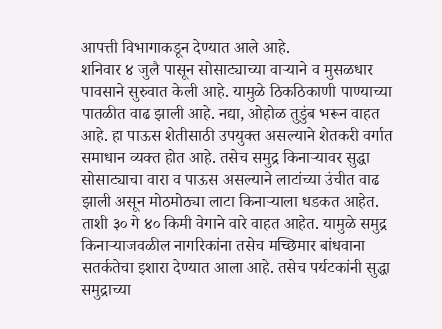आपत्ती विभागाकडून देण्यात आले आहे.
शनिवार ४ जुलै पासून सोसाट्याच्या वाऱ्याने व मुसळधार पावसाने सुरुवात केली आहे. यामुळे ठिकठिकाणी पाण्याच्या पातळीत वाढ झाली आहे. नद्या, ओहोळ तुडुंब भरून वाहत आहे. हा पाऊस शेतीसाठी उपयुक्त असल्याने शेतकरी वर्गात समाधान व्यक्त होत आहे. तसेच समुद्र किनाऱ्यावर सुद्धा सोसाट्याचा वारा व पाऊस असल्याने लाटांच्या उंचीत वाढ झाली असून मोठमोठ्या लाटा किनाऱ्याला धडकत आहेत. ताशी ३० गे ४० किमी वेगाने वारे वाहत आहेत. यामुळे समुद्र किनाऱ्याजवळील नागरिकांना तसेच मच्छिमार बांधवाना सतर्कतेचा इशारा देण्यात आला आहे. तसेच पर्यटकांनी सुद्धा समुद्राच्या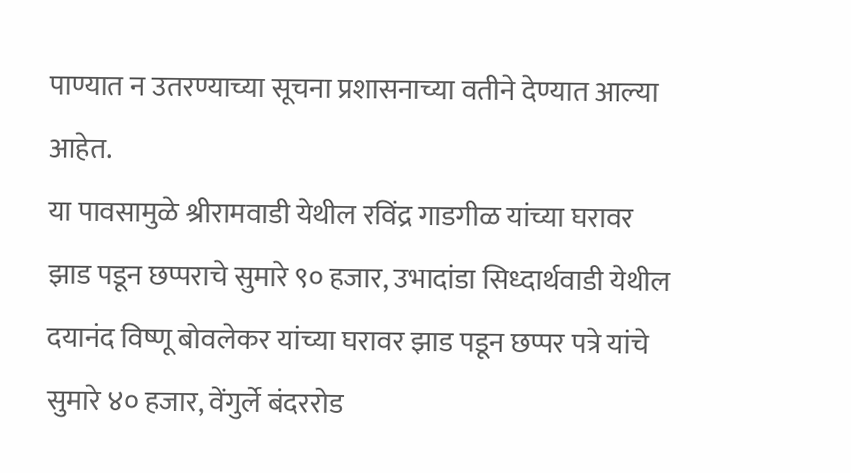पाण्यात न उतरण्याच्या सूचना प्रशासनाच्या वतीने देण्यात आल्या आहेत.
या पावसामुळे श्रीरामवाडी येथील रविंद्र गाडगीळ यांच्या घरावर झाड पडून छप्पराचे सुमारे ९० हजार, उभादांडा सिध्दार्थवाडी येथील दयानंद विष्णू बोवलेकर यांच्या घरावर झाड पडून छप्पर पत्रे यांचे सुमारे ४० हजार, वेंगुर्ले बंदररोड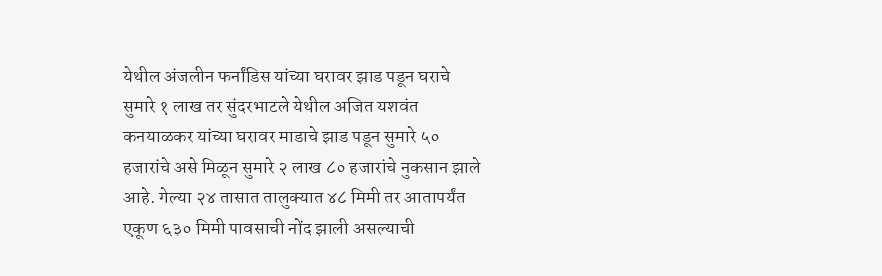येथील अंजलीन फर्नांडिस यांच्या घरावर झाड पडून घराचे सुमारे १ लाख तर सुंदरभाटले येथील अजित यशवंत कनयाळकर यांच्या घरावर माडाचे झाड पडून सुमारे ५० हजारांचे असे मिळून सुमारे २ लाख ८० हजारांचे नुकसान झाले आहे. गेल्या २४ तासात तालुक्यात ४८ मिमी तर आतापर्यंत एकूण ६३० मिमी पावसाची नोंद झाली असल्याची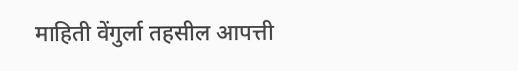माहिती वेंगुर्ला तहसील आपत्ती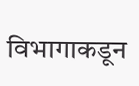विभागाकडून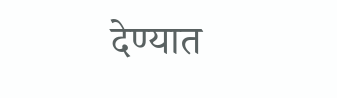देण्यात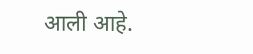आली आहे.